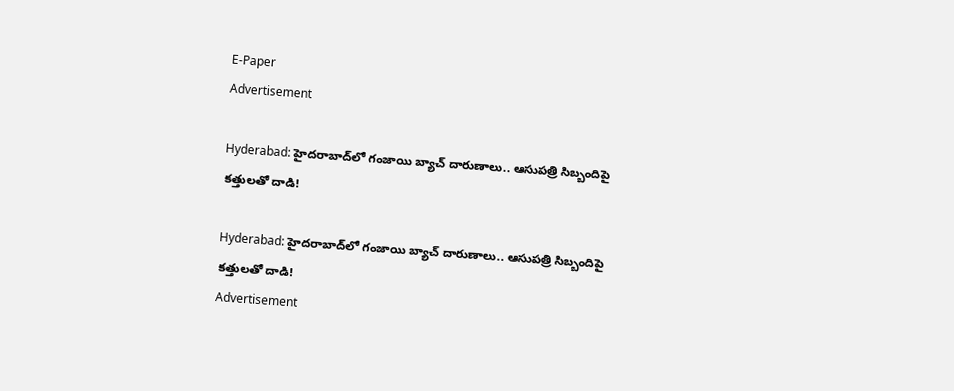E-Paper
Advertisement

Hyderabad: హైదరాబాద్‌లో గంజాయి బ్యాచ్ దారుణాలు.. ఆసుపత్రి సిబ్బందిపై కత్తులతో దాడి!

Hyderabad: హైదరాబాద్‌లో గంజాయి బ్యాచ్ దారుణాలు.. ఆసుపత్రి సిబ్బందిపై కత్తులతో దాడి!
Advertisement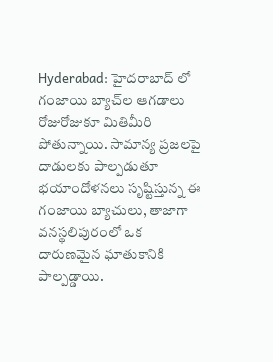Hyderabad: హైదరాబాద్ లో గంజాయి బ్యాచ్‌ల ఆగడాలు రోజురోజుకూ మితిమీరి పోతున్నాయి. సామాన్య ప్రజలపై దాడులకు పాల్పడుతూ భయాందోళనలు సృష్టిస్తున్న ఈ గంజాయి బ్యాచులు, తాజాగా వనస్థలిపురంలో ఒక దారుణమైన ఘాతుకానికి పాల్పడ్డాయి.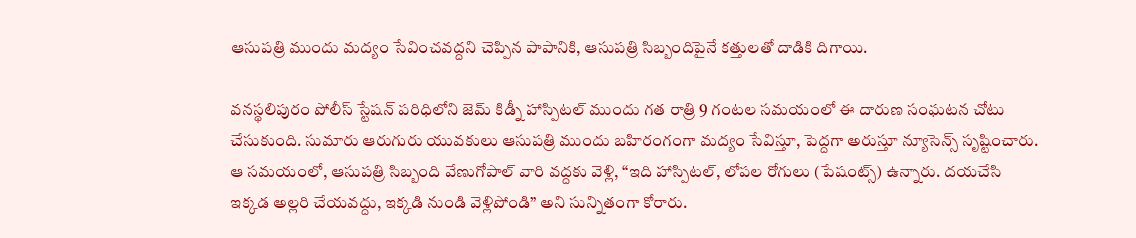ఆసుపత్రి ముందు మద్యం సేవించవద్దని చెప్పిన పాపానికి, ఆసుపత్రి సిబ్బందిపైనే కత్తులతో దాడికి దిగాయి.

వనస్థలిపురం పోలీస్ స్టేషన్ పరిధిలోని జెమ్ కిడ్నీ హాస్పిటల్ ముందు గత రాత్రి 9 గంటల సమయంలో ఈ దారుణ సంఘటన చోటు చేసుకుంది. సుమారు ఆరుగురు యువకులు ఆసుపత్రి ముందు బహిరంగంగా మద్యం సేవిస్తూ, పెద్దగా అరుస్తూ న్యూసెన్స్ సృష్టించారు. ఆ సమయంలో, ఆసుపత్రి సిబ్బంది వేణుగోపాల్ వారి వద్దకు వెళ్లి, “ఇది హాస్పిటల్, లోపల రోగులు (పేషంట్స్) ఉన్నారు. దయచేసి ఇక్కడ అల్లరి చేయవద్దు, ఇక్కడి నుండి వెళ్లిపోండి” అని సున్నితంగా కోరారు.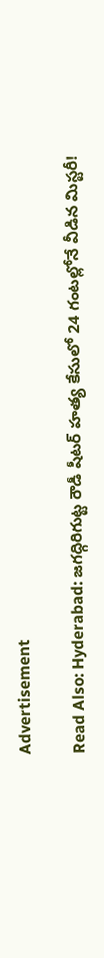Advertisement

Read Also: Hyderabad: జగద్గిరిగుట్ట రౌడీ షీటర్ హత్య కేసులో 24 గంటల్లోనే వీడిన మిస్టరీ!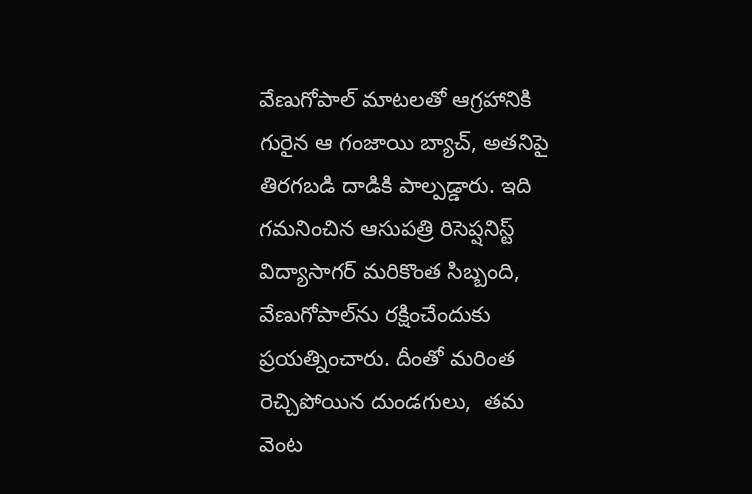వేణుగోపాల్ మాటలతో ఆగ్రహానికి గురైన ఆ గంజాయి బ్యాచ్, అతనిపై తిరగబడి దాడికి పాల్పడ్డారు. ఇది గమనించిన ఆసుపత్రి రిసెప్షనిస్ట్ విద్యాసాగర్ మరికొంత సిబ్బంది, వేణుగోపాల్‌ను రక్షించేందుకు ప్రయత్నించారు. దీంతో మరింత రెచ్చిపోయిన దుండగులు,  తమ వెంట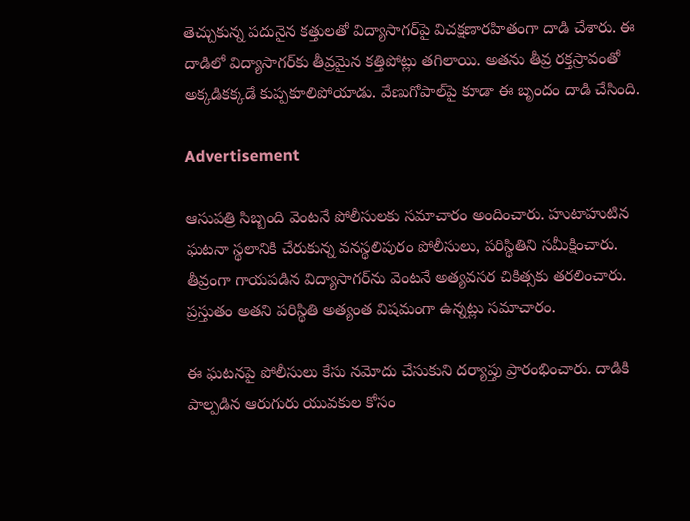తెచ్చుకున్న పదునైన కత్తులతో విద్యాసాగర్‌పై విచక్షణారహితంగా దాడి చేశారు. ఈ దాడిలో విద్యాసాగర్‌కు తీవ్రమైన కత్తిపోట్లు తగిలాయి. అతను తీవ్ర రక్తస్రావంతో అక్కడికక్కడే కుప్పకూలిపోయాడు. వేణుగోపాల్‌పై కూడా ఈ బృందం దాడి చేసింది.

Advertisement

ఆసుపత్రి సిబ్బంది వెంటనే పోలీసులకు సమాచారం అందించారు. హుటాహుటిన ఘటనా స్థలానికి చేరుకున్న వనస్థలిపురం పోలీసులు, పరిస్థితిని సమీక్షించారు. తీవ్రంగా గాయపడిన విద్యాసాగర్‌ను వెంటనే అత్యవసర చికిత్సకు తరలించారు. ప్రస్తుతం అతని పరిస్థితి అత్యంత విషమంగా ఉన్నట్లు సమాచారం.

ఈ ఘటనపై పోలీసులు కేసు నమోదు చేసుకుని దర్యాప్తు ప్రారంభించారు. దాడికి పాల్పడిన ఆరుగురు యువకుల కోసం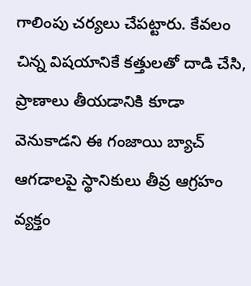గాలింపు చర్యలు చేపట్టారు. కేవలం చిన్న విషయానికే కత్తులతో దాడి చేసి, ప్రాణాలు తీయడానికి కూడా వెనుకాడని ఈ గంజాయి బ్యాచ్ ఆగడాలపై స్థానికులు తీవ్ర ఆగ్రహం వ్యక్తం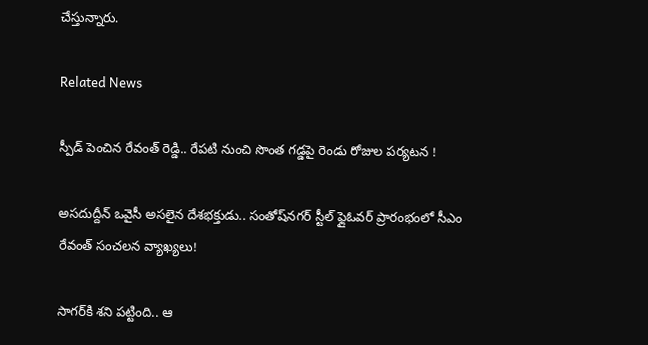చేస్తున్నారు.

Related News

స్పీడ్ పెంచిన రేవంత్ రెడ్డి.. రేపటి నుంచి సొంత గడ్డపై రెండు రోజుల పర్యటన !

అసదుద్దీన్ ఒవైసీ అసలైన దేశభక్తుడు.. సంతోష్‌నగర్ స్టీల్ ఫ్లైఓవర్ ప్రారంభంలో సీఎం రేవంత్ సంచలన వ్యాఖ్యలు!

సాగర్‌కి శని పట్టింది.. ఆ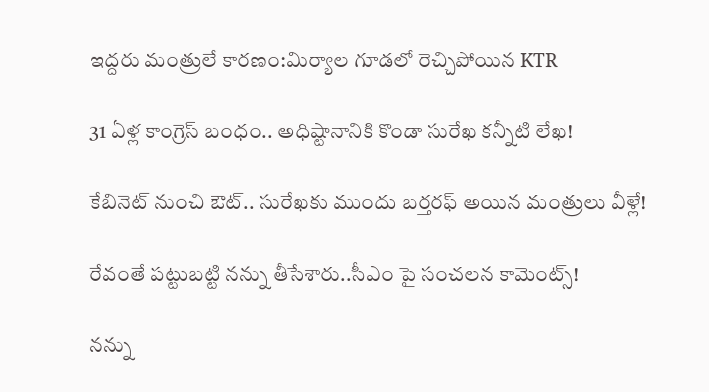ఇద్దరు మంత్రులే కారణం:మిర్యాల గూడలో రెచ్చిపోయిన KTR

31 ఏళ్ల కాంగ్రెస్ బంధం.. అధిష్టానానికి కొండా సురేఖ కన్నీటి లేఖ!

కేబినెట్ నుంచి ఔట్.. సురేఖకు ముందు బర్తరఫ్ అయిన మంత్రులు వీళ్లే!

రేవంతే పట్టుబట్టి నన్ను తీసేశారు..సీఎం పై సంచలన కామెంట్స్!

నన్ను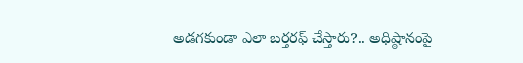అడగకుండా ఎలా బర్తరఫ్ చేస్తారు?.. అధిష్ఠానంపై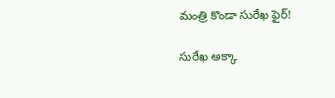మంత్రి కొండా సురేఖ ఫైర్!

సురేఖ అక్కా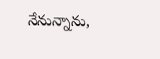నేనున్నాను,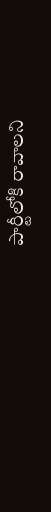పార్టీలోకి రావాలని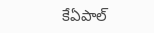కేఏపాల్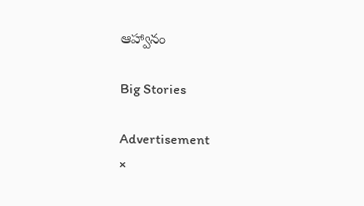ఆహ్వానం

Big Stories

Advertisement
×